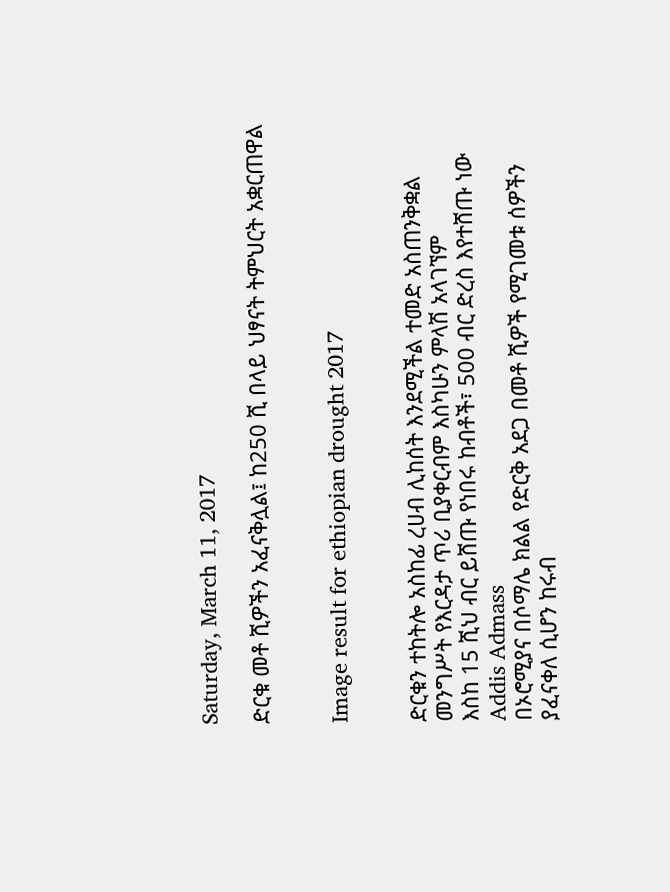Saturday, March 11, 2017

ድርቁ መቶ ሺዎችን አፈናቅሏል፤ ከ250 ሺ በላይ ህፃናት ትምህርት አቋርጠዋል


Image result for ethiopian drought 2017


ድርቁን ተከትሎ አስከፊ ረሀብ ሊከሰት እንደሚችል ተመድ አስጠንቅቋል
መንግሥት የእርዳታ ጥሪ ቢያቀርብም እስካሁን ምላሽ አላገኘም
እስከ 15 ሺህ ብር ይሸጡ የነበሩ ከብቶች፣ 500 ብር ድረስ እየተሸጡ ነው
Addis Admass
በኦሮሚያና በሶማሌ ክልል የድርቅ አደጋ በመቶ ሺዎች የሚገመቱ ሰዎችን ያፈናቀለ ሲሆን ከሩብ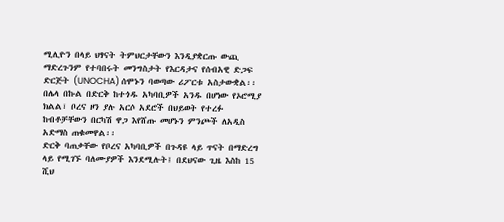ሚሊዮን በላይ ህፃናት ትምህርታቸውን እንዲያቋርጡ ውጪ ማድረጉንም የተባበሩት መንግስታት የእርዳታና የሰብአዊ ድጋፍ ድርጅት (UNOCHA) ሰሞኑን ባወጣው ሪፖርቱ አስታውቋል፡፡
በሌላ በኩል በድርቅ ከተጎዱ አካባቢዎች አንዱ በሆነው የኦሮሚያ ክልል፣ ቦረና ዞን ያሉ አርሶ አደሮች በህይወት የተረፉ ከብቶቻቸውን በርካሽ ዋጋ እየሸጡ መሆኑን ምንጮች ለአዲስ አድማስ ጠቁመዋል፡፡
ድርቅ ባጠቃቸው የቦረና አካባቢዎች በጉዳዩ ላይ ጥናት በማድረግ ላይ የሚገኙ ባለሙያዎች እንደሚሉት፤ በደህናው ጊዜ እስከ 15 ሺህ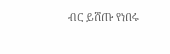ብር ይሸጡ የነበሩ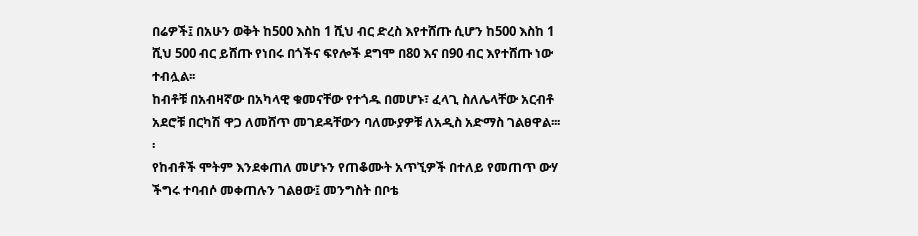በሬዎች፤ በአሁን ወቅት ከ500 እስከ 1 ሺህ ብር ድረስ እየተሸጡ ሲሆን ከ500 እስከ 1 ሺህ 500 ብር ይሸጡ የነበሩ በጎችና ፍየሎች ደግሞ በ80 እና በ90 ብር እየተሸጡ ነው ተብሏል፡፡
ከብቶቹ በአብዛኛው በአካላዊ ቁመናቸው የተጎዱ በመሆኑ፣ ፈላጊ ስለሌላቸው አርብቶ አደሮቹ በርካሽ ዋጋ ለመሸጥ መገደዳቸውን ባለሙያዎቹ ለአዲስ አድማስ ገልፀዋል፡፡፡፡
የከብቶች ሞትም እንደቀጠለ መሆኑን የጠቆሙት አጥኚዎች በተለይ የመጠጥ ውሃ ችግሩ ተባብሶ መቀጠሉን ገልፀው፤ መንግስት በቦቴ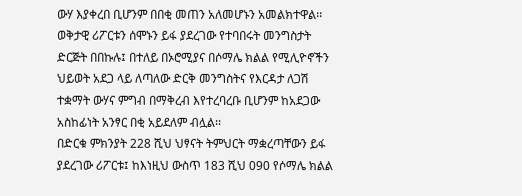ውሃ እያቀረበ ቢሆንም በበቂ መጠን አለመሆኑን አመልክተዋል፡፡
ወቅታዊ ሪፖርቱን ሰሞኑን ይፋ ያደረገው የተባበሩት መንግስታት ድርጅት በበኩሉ፤ በተለይ በኦሮሚያና በሶማሌ ክልል የሚሊዮኖችን ህይወት አደጋ ላይ ለጣለው ድርቅ መንግስትና የእርዳታ ለጋሽ ተቋማት ውሃና ምግብ በማቅረብ እየተረባረቡ ቢሆንም ከአደጋው አስከፊነት አንፃር በቂ አይደለም ብሏል፡፡
በድርቁ ምክንያት 228 ሺህ ህፃናት ትምህርት ማቋረጣቸውን ይፋ ያደረገው ሪፖርቱ፤ ከእነዚህ ውስጥ 183 ሺህ 090 የሶማሌ ክልል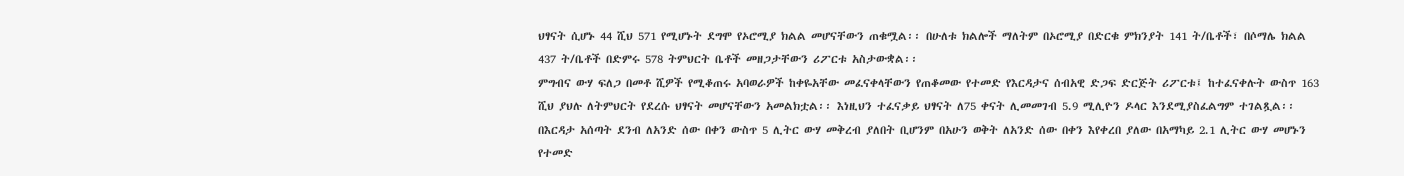ህፃናት ሲሆኑ 44 ሺህ 571 የሚሆኑት ደግሞ የኦሮሚያ ክልል መሆናቸውን ጠቁሟል፡፡ በሁለቱ ክልሎች ማለትም በኦሮሚያ በድርቁ ምክንያት 141 ት/ቤቶች፣ በሶማሌ ክልል 437 ት/ቤቶች በድምሩ 578 ትምህርት ቤቶች መዘጋታቸውን ሪፖርቱ አስታውቋል፡፡
ምግብና ውሃ ፍለጋ በመቶ ሺዎች የሚቆጠሩ አባወራዎች ከቀዬአቸው መፈናቀላቸውን የጠቆመው የተመድ የእርዳታና ሰብአዊ ድጋፍ ድርጅት ሪፖርቱ፤ ከተፈናቀሉት ውስጥ 163 ሺህ ያህሉ ለትምህርት የደረሱ ህፃናት መሆናቸውን አመልክቷል፡፡ እነዚህን ተፈናቃይ ህፃናት ለ75 ቀናት ሊመመገብ 5.9 ሚሊዮን ዶላር እንደሚያስፈልግም ተገልጿል፡፡
በእርዳታ አሰጣት ደንብ ለአንድ ሰው በቀን ውስጥ 5 ሊትር ውሃ መቅረብ ያለበት ቢሆንም በአሁን ወቅት ለአንድ ሰው በቀን እየቀረበ ያለው በአማካይ 2.1 ሊትር ውሃ መሆኑን የተመድ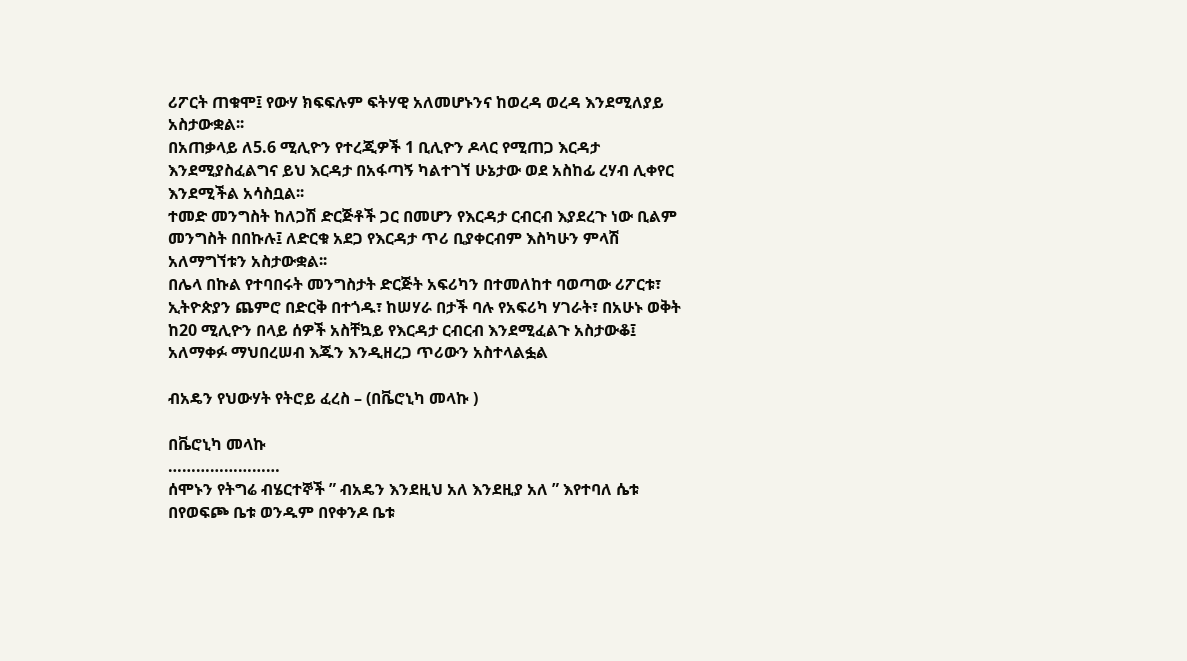ሪፖርት ጠቁሞ፤ የውሃ ክፍፍሉም ፍትሃዊ አለመሆኑንና ከወረዳ ወረዳ እንደሚለያይ አስታውቋል፡፡
በአጠቃላይ ለ5.6 ሚሊዮን የተረጂዎች 1 ቢሊዮን ዶላር የሚጠጋ እርዳታ እንደሚያስፈልግና ይህ እርዳታ በአፋጣኝ ካልተገኘ ሁኔታው ወደ አስከፊ ረሃብ ሊቀየር እንደሚችል አሳስቧል፡፡
ተመድ መንግስት ከለጋሽ ድርጅቶች ጋር በመሆን የእርዳታ ርብርብ እያደረጉ ነው ቢልም መንግስት በበኩሉ፤ ለድርቁ አደጋ የእርዳታ ጥሪ ቢያቀርብም እስካሁን ምላሽ አለማግኘቱን አስታውቋል፡፡
በሌላ በኩል የተባበሩት መንግስታት ድርጅት አፍሪካን በተመለከተ ባወጣው ሪፖርቱ፣ ኢትዮጵያን ጨምሮ በድርቅ በተጎዱ፣ ከሠሃራ በታች ባሉ የአፍሪካ ሃገራት፣ በአሁኑ ወቅት ከ20 ሚሊዮን በላይ ሰዎች አስቸኳይ የእርዳታ ርብርብ እንደሚፈልጉ አስታውቆ፤ አለማቀፉ ማህበረሠብ እጁን እንዲዘረጋ ጥሪውን አስተላልፏል

ብአዴን የህውሃት የትሮይ ፈረስ – (በቬሮኒካ መላኩ )

በቬሮኒካ መላኩ
……………………
ሰሞኑን የትግሬ ብሄርተኞች ” ብአዴን እንደዚህ አለ እንደዚያ አለ ” እየተባለ ሴቱ በየወፍጮ ቤቱ ወንዱም በየቀንዶ ቤቱ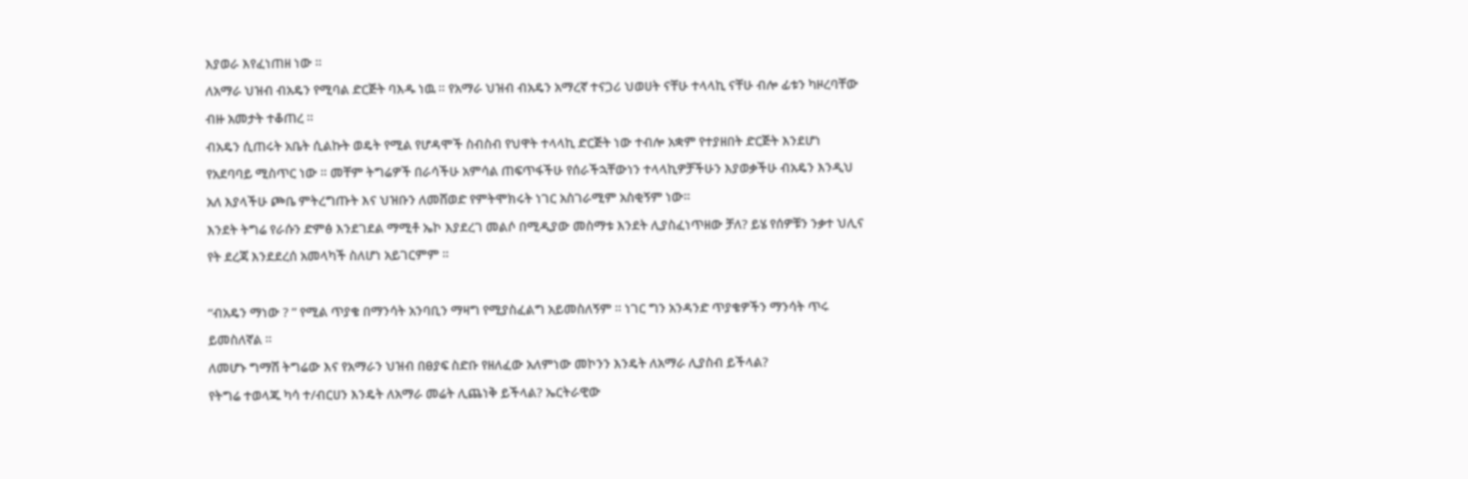እያወራ እየፈነጠዘ ነው ።
ለአማራ ህዝብ ብአዴን የሚባል ድርጅት ባእዱ ነዉ ። የአማራ ህዝብ ብአዴን አማረኛ ተናጋሪ ህወሀት ናቸሁ ተላላኪ ናቸሁ ብሎ ፊቱን ካዞረባቸው ብዙ አመታት ተቆጠረ ።
ብአዴን ሲጠሩት አቤት ሲልኩት ወዴት የሚል የሆዳሞች ስብስብ የህዋት ተላላኪ ድርጅት ነው ተብሎ አቋም የተያዘበት ድርጅት እንደሆነ የአደባባይ ሚስጥር ነው ። መቸም ትግሬዎች በራሳችሁ አምሳል ጠፍጥፋችሁ የሰራችኋቸውነን ተላላኪዎቻችሁን እያወቃችሁ ብአዴን እንዲህ አለ እያላችሁ ጮቤ ምትረግጡት እና ህዝቡን ለመሸወድ የምትሞክሩት ነገር አስገራሚም አስቂኝም ነው።
እንደት ትግሬ የራሱን ድምፅ እንደገደል ማሚቶ ኤኮ እያደረገ መልሶ በሚዲያው መስማቱ እንደት ሊያስፈነጥዘው ቻለ? ይሄ የሰዎቹን ንቃተ ህሊና የት ደረጃ እንደደረሰ አመላካች ስለሆነ አይገርምም ።

“ብአዴን ማነው ? ” የሚል ጥያቄ በማንሳት አንባቢን ማዛግ የሚያስፈልግ አይመስለኝም ። ነገር ግን አንዳንድ ጥያቄዎችን ማንሳት ጥሩ ይመስለኛል ።
ለመሆኑ ግማሽ ትግሬው እና የአማራን ህዝብ በፀያፍ ስድቡ የዘለፈው አለምነው መኮንን እንዴት ለአማራ ሊያስብ ይችላል?
የትግሬ ተወላጁ ካሳ ተ/ብርሀን እንዴት ለአማራ መሬት ሊጨነቅ ይችላል? ኤርትራዊው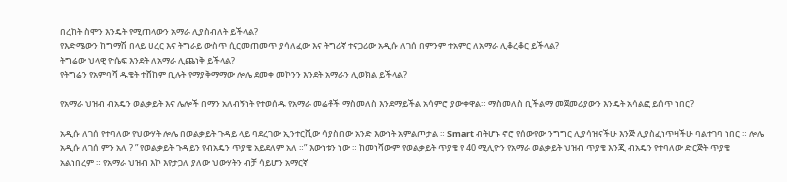በረከት ስሞን እንዴት የሚጠላውን አማራ ሊያስብለት ይችላል?
የእድሜውን ከግማሽ በላይ ሀረር እና ትግራይ ውስጥ ሲርመጠመጥ ያሳለፈው እና ትግሪኛ ተናጋሪው አዲሱ ለገሰ በምንም ተአምር ለአማራ ሊቆረቆር ይችላል?
ትግሬው ህላዊ ዮሴፍ እንደት ለአማራ ሊጨነቅ ይችላል?
የትግሬን የአምባሻ ዱቄት ተሸከም ቢሉት የማያቅማማው ሎሌ ደመቀ መኮንን እንደት አማራን ሊወክል ይችላል?

የአማራ ህዝብ ብአዴን ወልቃይት እና ሌሎች በማን አለብኝነት የተወሰዱ የአማራ መሬቶች ማስመለስ እንደማይችል አሳምሮ ያውቀዋል። ማስመለስ ቢችልማ መጀመሪያውን እንዴት አሳልፎ ይሰጥ ነበር?

አዲሱ ለገሰ የተባለው የህውሃት ሎሌ በወልቃይት ጉዳይ ላይ ባደረገው ኢንተርቪው ሳያስበው አንድ እውነት አምልጦታል ። Smart ብትሆኑ ኖሮ የሰውየው ንግግር ሊያሳዝናችሁ እንጅ ሊያስፈነጥዛችሁ ባልተገባ ነበር ። ሎሌ አዲሱ ለገሰ ምን አለ ? ” የወልቃይት ጉዳይን የብአዴን ጥያቄ አይደለም አለ ።” እውነቱን ነው ። ከመነሻውም የወልቃይት ጥያቄ የ 40 ሚሊዮን የአማራ ወልቃይት ህዝብ ጥያቄ እንጂ ብአዴን የተባለው ድርጅት ጥያቄ አልነበረም ። የአማራ ህዝብ እኮ እየታጋለ ያለው ህውሃትን ብቻ ሳይሆን አማርኛ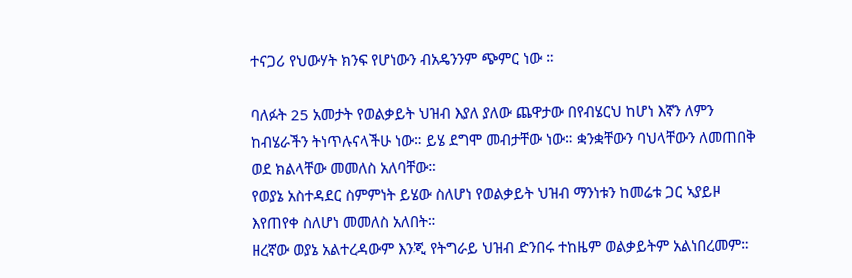ተናጋሪ የህውሃት ክንፍ የሆነውን ብአዴንንም ጭምር ነው ።

ባለፉት 25 አመታት የወልቃይት ህዝብ እያለ ያለው ጨዋታው በየብሄርህ ከሆነ እኛን ለምን ከብሄራችን ትነጥሉናላችሁ ነው። ይሄ ደግሞ መብታቸው ነው። ቋንቋቸውን ባህላቸውን ለመጠበቅ ወደ ክልላቸው መመለስ አለባቸው።
የወያኔ አስተዳደር ስምምነት ይሄው ስለሆነ የወልቃይት ህዝብ ማንነቱን ከመሬቱ ጋር ኣያይዞ እየጠየቀ ስለሆነ መመለስ አለበት።
ዘረኛው ወያኔ አልተረዳውም እንጂ የትግራይ ህዝብ ድንበሩ ተከዜም ወልቃይትም አልነበረመም።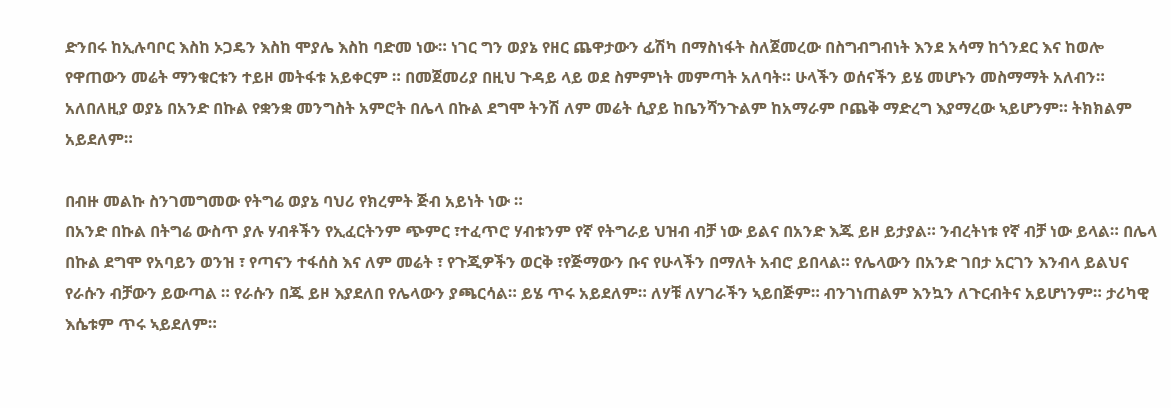ድንበሩ ከኢሉባቦር እስከ ኦጋዴን እስከ ሞያሌ እስከ ባድመ ነው። ነገር ግን ወያኔ የዘር ጨዋታውን ፊሽካ በማስነፋት ስለጀመረው በስግብግብነት እንደ አሳማ ከጎንደር እና ከወሎ የዋጠውን መሬት ማንቁርቱን ተይዞ መትፋቱ አይቀርም ። በመጀመሪያ በዚህ ጉዳይ ላይ ወደ ስምምነት መምጣት አለባት። ሁላችን ወሰናችን ይሄ መሆኑን መስማማት አለብን። አለበለዚያ ወያኔ በአንድ በኩል የቋንቋ መንግስት አምሮት በሌላ በኩል ደግሞ ትንሽ ለም መሬት ሲያይ ከቤንሻንጉልም ከአማራም ቦጨቅ ማድረግ እያማረው ኣይሆንም። ትክክልም አይደለም።

በብዙ መልኩ ስንገመግመው የትግሬ ወያኔ ባህሪ የክረምት ጅብ አይነት ነው ።
በአንድ በኩል በትግሬ ውስጥ ያሉ ሃብቶችን የኢፈርትንም ጭምር ፣ተፈጥሮ ሃብቱንም የኛ የትግራይ ህዝብ ብቻ ነው ይልና በአንድ እጁ ይዞ ይታያል። ንብረትነቱ የኛ ብቻ ነው ይላል። በሌላ በኩል ደግሞ የአባይን ወንዝ ፣ የጣናን ተፋሰስ እና ለም መሬት ፣ የጉጂዎችን ወርቅ ፣የጅማውን ቡና የሁላችን በማለት አብሮ ይበላል። የሌላውን በአንድ ገበታ አርገን እንብላ ይልህና የራሱን ብቻውን ይውጣል ። የራሱን በጁ ይዞ እያደለበ የሌላውን ያጫርሳል። ይሄ ጥሩ አይደለም። ለሃቹ ለሃገራችን ኣይበጅም። ብንገነጠልም እንኳን ለጉርብትና አይሆነንም። ታሪካዊ እሴቱም ጥሩ ኣይደለም።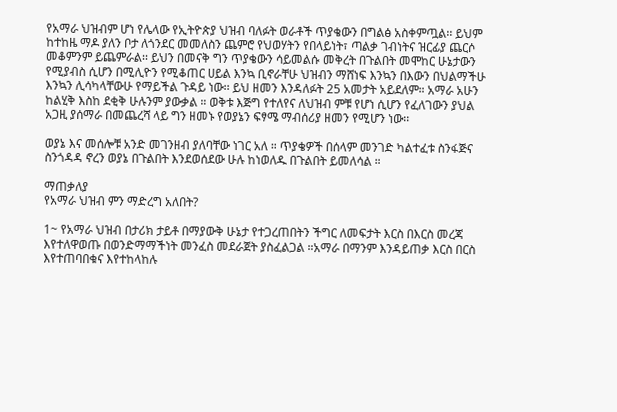የአማራ ህዝብም ሆነ የሌላው የኢትዮጵያ ህዝብ ባለፉት ወራቶች ጥያቄውን በግልፅ አስቀምጧል፡፡ ይህም ከተከዜ ማዶ ያለን ቦታ ለጎንደር መመለስን ጨምሮ የህወሃትን የበላይነት፣ ጣልቃ ገብነትና ዝርፊያ ጨርሶ መቆምንም ይጨምራል፡፡ ይህን በመናቅ ግን ጥያቄውን ሳይመልሱ መቅረት በጉልበት መሞከር ሁኔታውን የሚያብስ ሲሆን በሚሊዮን የሚቆጠር ሀይል እንኳ ቢኖራቸሁ ህዝብን ማሸነፍ እንኳን በእውን በህልማችሁ እንኳን ሊሳካላቸውሁ የማይችል ጉዳይ ነው፡፡ ይህ ዘመን እንዳለፉት 25 አመታት አይደለም። አማራ አሁን ከልሂቅ እስከ ደቂቅ ሁሉንም ያውቃል ። ወቅቱ እጅግ የተለየና ለህዝብ ምቹ የሆነ ሲሆን የፈለገውን ያህል አጋዚ ያሰማራ በመጨረሻ ላይ ግን ዘመኑ የወያኔን ፍፃሜ ማብሰሪያ ዘመን የሚሆን ነው፡፡

ወያኔ እና መሰሎቹ አንድ መገንዘብ ያለባቸው ነገር አለ ። ጥያቄዎች በሰላም መንገድ ካልተፈቱ ስንፋጅና ስንጎዳዳ ኖረን ወያኔ በጉልበት እንደወሰደው ሁሉ ከነወለዱ በጉልበት ይመለሳል ።

ማጠቃለያ
የአማራ ህዝብ ምን ማድረግ አለበት?

1~ የአማራ ህዝብ በታሪክ ታይቶ በማያውቅ ሁኔታ የተጋረጠበትን ችግር ለመፍታት እርስ በእርስ መረጃ እየተለዋወጡ በወንድማማችነት መንፈስ መደራጀት ያስፈልጋል ።አማራ በማንም እንዳይጠቃ እርስ በርስ እየተጠባበቁና እየተከላከሉ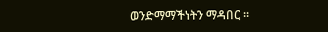ወንድማማችነትን ማዳበር ።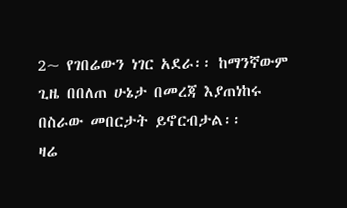2~ የገበሬውን ነገር አደራ፡፡ ከማንኛውም ጊዜ በበለጠ ሁኔታ በመረጃ እያጠነከሩ በስራው መበርታት ይኖርብታል፡፡
ዛሬ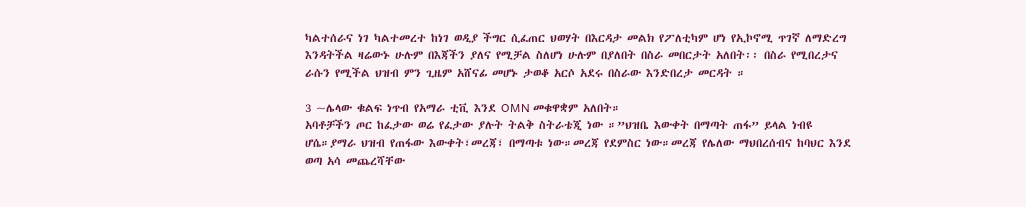ካልተሰራና ነገ ካልተመረተ ከነገ ወዲያ ችግር ሲፈጠር ህወሃት በእርዳታ መልክ የፖለቲካም ሆነ የኢኮኖሚ ጥገኛ ለማድረግ እንዳትችል ዛሬውኑ ሁሉም በእጃችን ያለና የሚቻል ስለሆነ ሁሉም በያለበት በስራ መበርታት አለበት፡፡ በስራ የሚበረታና ራሱን የሚችል ህዝብ ምን ጊዜም አሸናፊ መሆኑ ታወቆ አርሶ አደሩ በስራው እንድበረታ መርዳት ።

3 ~ሌላው ቁልፍ ነጥብ የአማራ ቲቪ እንደ OMN መቁዋቋም አለበት።
አባቶቻችን ጦር ከፈታው ወሬ የፈታው ያሉት ትልቅ ስትራቴጂ ነው ።”ህዝቤ እውቀት በማጣት ጠፋ” ይላል ነብዩ ሆሴ።ያማራ ህዝብ የጠፋው እውቀት፣መረጃ፣ በማጣቱ ነው።መረጃ የደምስር ነው።መረጃ የሌለው ማህበረሰብና ከባህር እንደ ወጣ አሳ መጨረሻቸው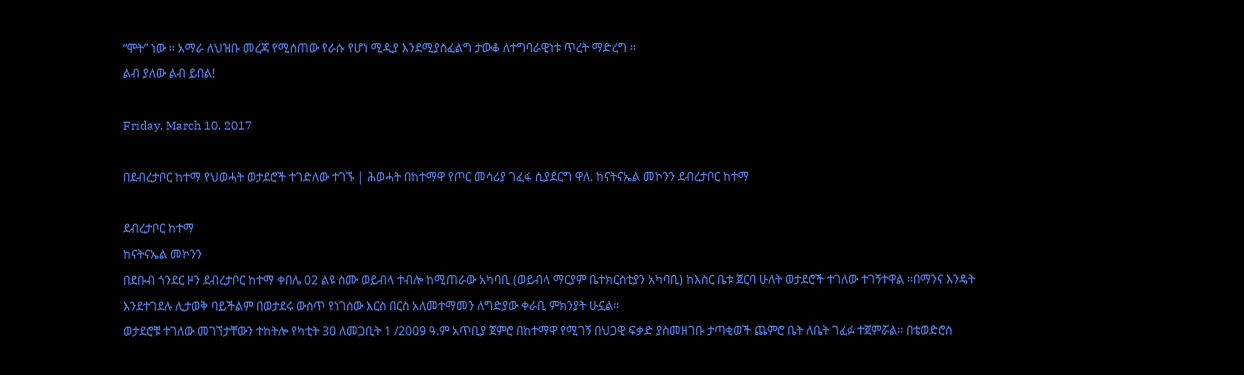“ሞት” ነው ። አማራ ለህዝቡ መረጃ የሚሰጠው የራሱ የሆነ ሚዲያ እንደሚያስፈልግ ታውቆ ለተግባራዊነቱ ጥረት ማድረግ ።
ልብ ያለው ልብ ይበል!

Friday, March 10, 2017

በደብረታቦር ከተማ የህወሓት ወታደሮች ተገድለው ተገኙ | ሕወሓት በከተማዋ የጦር መሳሪያ ገፈፋ ሲያደርግ ዋለ. ከናትናኤል መኮንን ደብረታቦር ከተማ

ደብረታቦር ከተማ
ከናትናኤል መኮንን
በደቡብ ጎንደር ዞን ደብረታቦር ከተማ ቀበሌ 02 ልዩ ስሙ ወይብላ ተብሎ ከሚጠራው አካባቢ (ወይብላ ማርያም ቤተክርስቲያን አካባቢ) ከእስር ቤቱ ጀርባ ሁለት ወታደሮች ተገለው ተገኝተዋል ።በማንና እንዴት እንደተገደሉ ሊታወቅ ባይችልም በወታደሩ ውስጥ የነገሰው እርስ በርስ አለመተማመን ለግድያው ቀራቢ ምክንያት ሁኗል።
ወታደሮቹ ተገለው መገኘታቸውን ተከትሎ የካቲት 30 ለመጋቢት 1 /2009 ዓ.ም አጥቢያ ጀምሮ በከተማዋ የሚገኝ በህጋዊ ፍቃድ ያስመዘገቡ ታጣቂወች ጨምሮ ቤት ለቤት ገፈፉ ተጀምሯል። በቴወድሮስ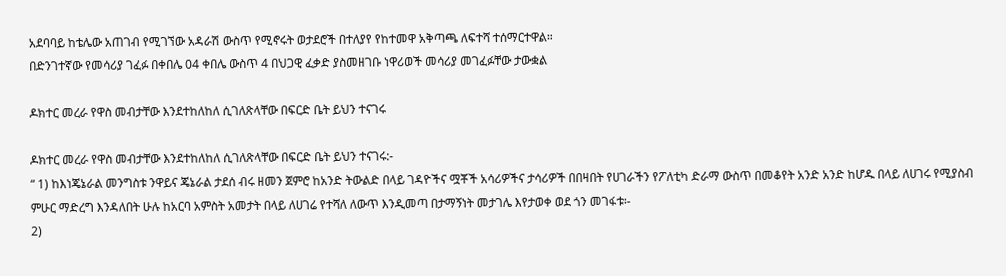አደባባይ ከቴሌው አጠገብ የሚገኘው አዳራሽ ውስጥ የሚኖሩት ወታደሮች በተለያየ የከተመዋ አቅጣጫ ለፍተሻ ተሰማርተዋል።
በድንገተኛው የመሳሪያ ገፈፉ በቀበሌ 04 ቀበሌ ውስጥ 4 በህጋዊ ፈቃድ ያስመዘገቡ ነዋሪወች መሳሪያ መገፈፉቸው ታውቋል

ዶክተር መረራ የዋስ መብታቸው እንደተከለከለ ሲገለጽላቸው በፍርድ ቤት ይህን ተናገሩ

ዶክተር መረራ የዋስ መብታቸው እንደተከለከለ ሲገለጽላቸው በፍርድ ቤት ይህን ተናገሩ:-
“ 1) ከእነጄኔራል መንግስቱ ንዋይና ጄኔራል ታደሰ ብሩ ዘመን ጀምሮ ከአንድ ትውልድ በላይ ገዳዮችና ሟቾች አሳሪዎችና ታሳሪዎች በበዛበት የሀገራችን የፖለቲካ ድራማ ውስጥ በመቆየት አንድ አንድ ከሆዱ በላይ ለሀገሩ የሚያስብ ምሁር ማድረግ እንዳለበት ሁሉ ከአርባ አምስት አመታት በላይ ለሀገሬ የተሻለ ለውጥ እንዲመጣ በታማኝነት መታገሌ እየታወቀ ወደ ጎን መገፋቱ፡-
2)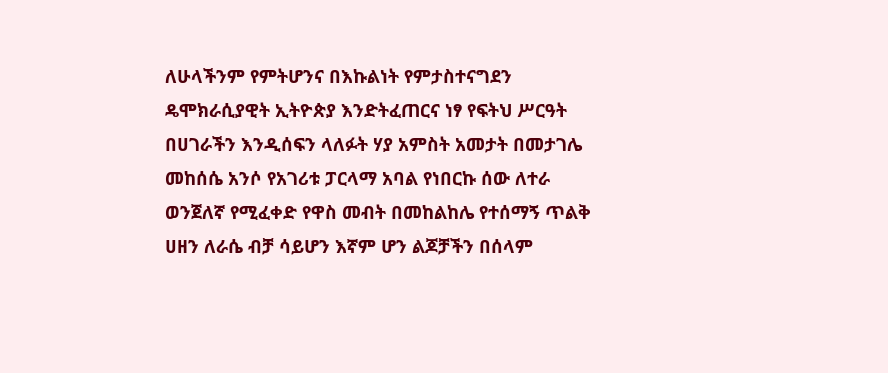ለሁላችንም የምትሆንና በእኩልነት የምታስተናግደን ዴሞክራሲያዊት ኢትዮጵያ እንድትፈጠርና ነፃ የፍትህ ሥርዓት በሀገራችን እንዲሰፍን ላለፉት ሃያ አምስት አመታት በመታገሌ መከሰሴ አንሶ የአገሪቱ ፓርላማ አባል የነበርኩ ሰው ለተራ ወንጀለኛ የሚፈቀድ የዋስ መብት በመከልከሌ የተሰማኝ ጥልቅ ሀዘን ለራሴ ብቻ ሳይሆን እኛም ሆን ልጆቻችን በሰላም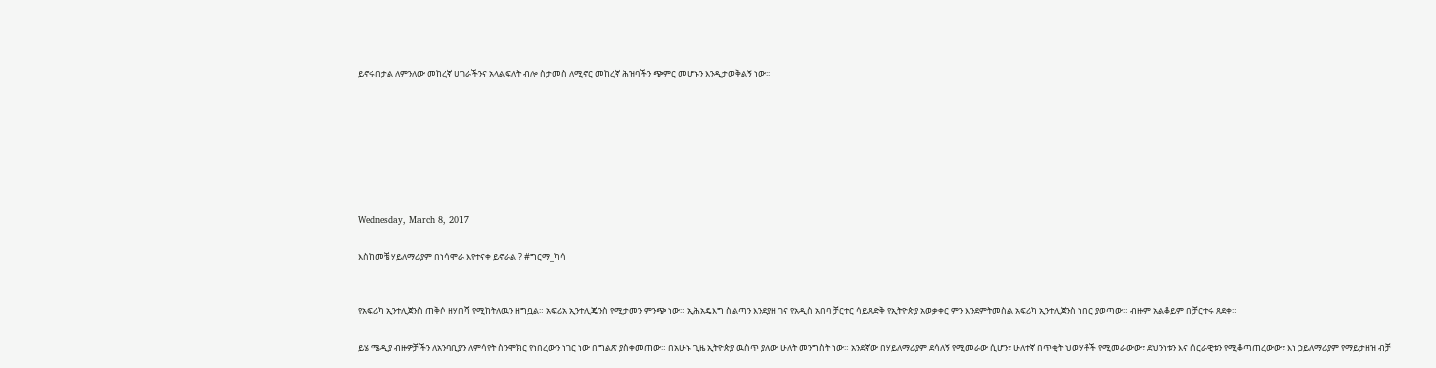ይኖሩበታል ለምንለው መከረኛ ሀገራችንና አላልፍለት ብሎ ስታመስ ለሚኖር መከረኛ ሕዝባችን ጭምር መሆኑን እንዲታወቅልኝ ነው፡፡







Wednesday, March 8, 2017

እስከመቼ ሃይለማሪያም በነሳሞራ እየተናቀ ይኖራል ? #ግርማ_ካሳ


የአፍሪካ ኢንተሊጀንስ ጠቅሶ ዘሃበሻ የሚከትለዉን ዘግቧል። አፍሪአ ኢንተሊጄንስ የሚታመን ምንጭ ነው። ኢሕአዴእግ ስልጣን እንደያዘ ገና የአዲስ አበባ ቻርተር ሳይጸድቅ የኢትዮጵያ አወቃቀር ምን እንደምትመስል አፍሪካ ኢንተሊጀንስ ነበር ያወጣው። ብዙም አልቆይም በቻርተሩ ጸደቀ።

ይሄ ሜዲያ ብዙዎቻችን ለአንባቢያን ለምሳየት ስንሞክር የነበረውን ነገር ነው በግልጽ ያስቀመጠው። በአሁኑ ጊዜ ኢትዮጵያ ዉስጥ ያለው ሁለት መንግስት ነው። አንደኛው በሃይለማሪያም ደሳለኝ የሚመራው ሲሆን፣ ሁለተኛ በጥቂት ህወሃቶች የሚመራውው፣ ደህንነቱን እና ሰርራዊቱን የሚቆጣጠረውው፣ እነ ኃይለማሪያም የማይታዘዝ ብቻ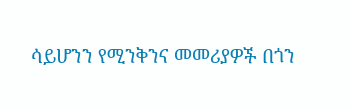ሳይሆንን የሚንቅንና መመሪያዎች በጎን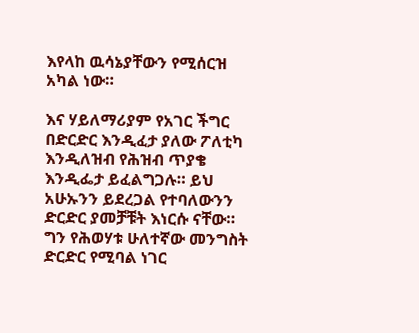እየላከ ዉሳኔያቸውን የሚሰርዝ አካል ነው።

እና ሃይለማሪያም የአገር ችግር በድርድር እንዲፈታ ያለው ፖለቲካ እንዲለዝብ የሕዝብ ጥያቄ እንዲፌታ ይፈልግጋሉ። ይህ አሁኡንን ይደረጋል የተባለውንን ድርድር ያመቻቹት እነርሱ ናቸው። ግን የሕወሃቱ ሁለተኛው መንግስት ድርድር የሚባል ነገር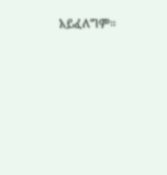አይፈለግም።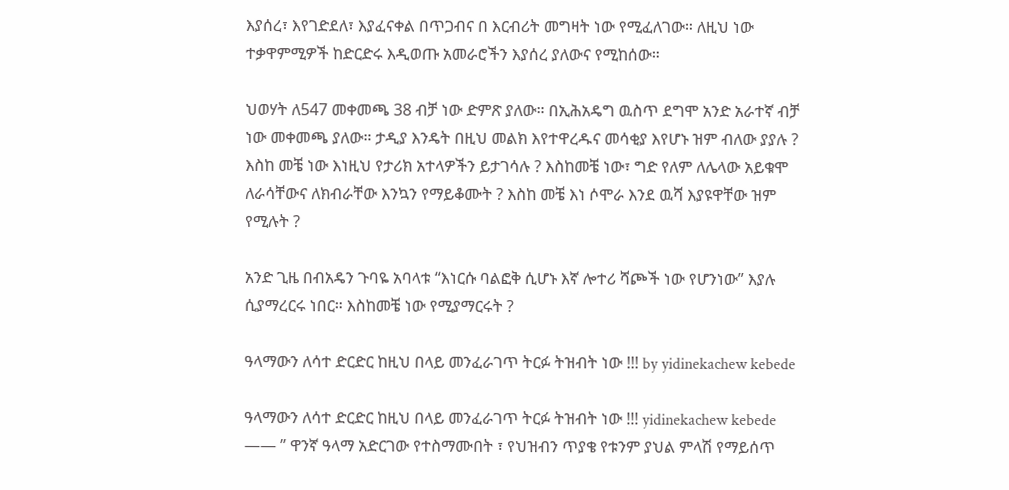እያሰረ፣ እየገድደለ፣ እያፈናቀል በጥጋብና በ እርብሪት መግዛት ነው የሚፈለገው። ለዚህ ነው ተቃዋምሚዎች ከድርድሩ እዲወጡ አመራሮችን እያሰረ ያለውና የሚከሰው።

ህወሃት ለ547 መቀመጫ 38 ብቻ ነው ድምጽ ያለው። በኢሕአዴግ ዉስጥ ደግሞ አንድ አራተኛ ብቻ ነው መቀመጫ ያለው። ታዲያ እንዴት በዚህ መልክ እየተዋረዱና መሳቂያ እየሆኑ ዝም ብለው ያያሉ ? እስከ መቼ ነው እነዚህ የታሪክ አተላዎችን ይታገሳሉ ? እስከመቼ ነው፣ ግድ የለም ለሌላው አይቁሞ ለራሳቸውና ለክብራቸው እንኳን የማይቆሙት ? እስከ መቼ እነ ሶሞራ እንደ ዉሻ እያዩዋቸው ዝም የሚሉት ?

አንድ ጊዜ በብአዴን ጉባዬ አባላቱ “እነርሱ ባልፎቅ ሲሆኑ እኛ ሎተሪ ሻጮች ነው የሆንነው” እያሉ ሲያማረርሩ ነበር። እስከመቼ ነው የሚያማርሩት ?

ዓላማውን ለሳተ ድርድር ከዚህ በላይ መንፈራገጥ ትርፉ ትዝብት ነው !!! by yidinekachew kebede

ዓላማውን ለሳተ ድርድር ከዚህ በላይ መንፈራገጥ ትርፉ ትዝብት ነው !!! yidinekachew kebede
—— ” ዋንኛ ዓላማ አድርገው የተስማሙበት ፣ የህዝብን ጥያቄ የቱንም ያህል ምላሽ የማይሰጥ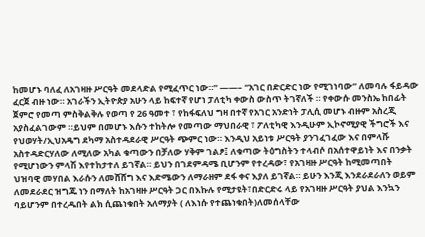ከመሆኑ ባለፈ ለአገዛዙ ሥርዓት መደላድል የሚፈጥር ነው።” ——– “አገር በድርድር ነው የሚገነባው” ለመባሉ ፋይዳው ፈርጀ ብዙ ነው። አገራችን ኢትዮጵያ አሁን ላይ ከፍተኛ የሆነ ፓለቲካ ቀውስ ውስጥ ትገኛለች ። የቀውሱ መንስኤ ከበፊት ጀምሮ የመጣ ምስቅልቅሉ የወጣ የ 26 ዓመተ ፣ የከፋፍለህ ግዛ በተኛ የአገር አንድነት ፓሊሲ መሆኑ ብዙም አስረጂ አያስፈልገውም ።ይህም በመሆኑ እሱን ተከትሎ የመጣው ማህበራዊ ፣ ፖለቲካዊ እንዲሁም ኢኮኖሚያዊ ችግሮች እና የህወሃት/ኢህአዴግ ደካማ አስተዳደራዊ ሥርዓት ጭምር ነው። እንዲህ አይነቱ ሥርዓት ያንገፈገፈው እና በምላሹ አስተዳድርሃለው ለሚለው አካል ቁጣውን በቻለው ሃቅም ገልፆ፤ ለቁጣው ትዕግስትን ተላብሶ በአሰተዋይነት እና በንቃት የሚሆነውን ምላሽ እየተከታተለ ይገኛል። ይህን በገደምዳሜ ቢሆንም የተረዳው፣ የአገዛዙ ሥርዓት ከሚመጣበት ህዝባዊ መሃበል እራሱን ለመሸሸግ እና እድሜውን ለማራዘም ደፋ ቀና እያለ ይገኛል። ይሁን እንጂ እንደራደራለን ወይም ለመደራደር ዝግጁ ነን በማለት ከአገዛዙ ሥርዓት ጋር በእኩሉ የሚታዩት፣በድርድሩ ላይ የአገዛዙ ሥርዓት ያህል እንኳን ባይሆንም በተረዱበት ልክ ሲጨነቁበት አለማያት ( ለእነሱ የተጨነቁበት)ለመሰላቸው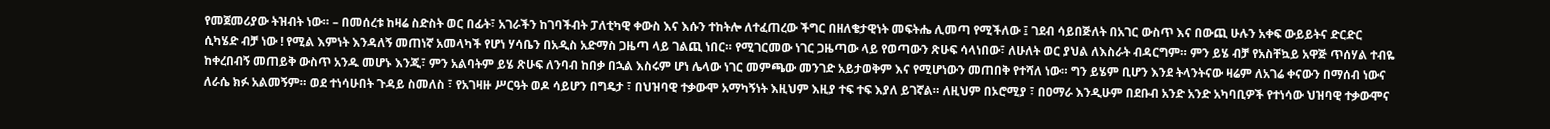የመጀመሪያው ትዝብት ነው። – በመሰረቱ ከዛሬ ስድስት ወር በፊት፣ አገራችን ከገባችብት ፓለቲካዊ ቀውስ እና እሱን ተከትሎ ለተፈጠረው ችግር በዘለቄታዊነት መፍትሔ ሊመጣ የሚችለው ፤ ገደብ ሳይበጅለት በአገር ውስጥ እና በውጪ ሁሉን አቀፍ ውይይትና ድርድር ሲካሄድ ብቻ ነው ! የሚል እምነት እንዳለኝ መጠነኛ አመላካች የሆነ ሃሳቤን በአዲስ አድማስ ጋዜጣ ላይ ገልጪ ነበር። የሚገርመው ነገር ጋዜጣው ላይ የወጣውን ጽሁፍ ሳላነበው፣ ለሁለት ወር ያህል ለእስራት ብዳርግም። ምን ይሄ ብቻ የአስቸኳይ አዋጅ ጥሰሃል ተብዬ ከቀረበብኝ መጠይቅ ውስጥ አንዱ መሆኑ እንጂ፣ ምን አልባትም ይሄ ጽሁፍ ለንባብ ከበቃ በኋል እስሩም ሆነ ሌላው ነገር መምጫው መንገድ አይታወቅም እና የሚሆነውን መጠበቅ የተሻለ ነው። ግን ይሄም ቢሆን እንደ ትላንትናው ዛሬም ለአገሬ ቀናውን በማሰብ ነውና ለራሴ ክፉ አልመኝም። ወደ ተነሳሁበት ጉዳይ ስመለስ ፣ የአገዛዙ ሥርዓት ወዶ ሳይሆን በግዴታ ፣ በህዝባዊ ተቃውሞ አማካኝነት እዚህም እዚያ ተፍ ተፍ እያለ ይገኛል። ለዚህም በኦሮሚያ ፣ በዐማራ እንዲሁም በደቡብ አንድ አንድ አካባቢዎች የተነሳው ህዝባዊ ተቃውሞና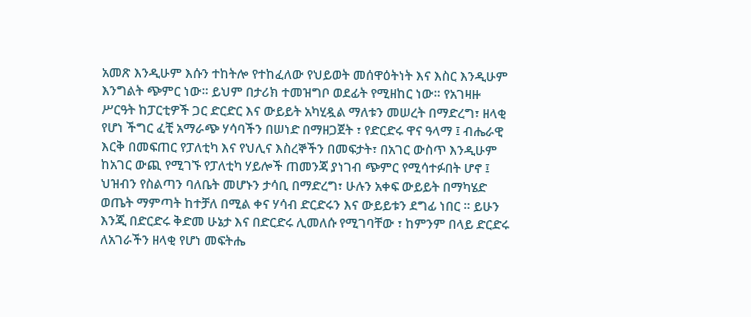አመጽ እንዲሁም እሱን ተከትሎ የተከፈለው የህይወት መሰዋዕትነት እና እስር እንዲሁም እንግልት ጭምር ነው። ይህም በታሪክ ተመዝግቦ ወደፊት የሚዘከር ነው። የአገዛዙ ሥርዓት ከፓርቲዎች ጋር ድርድር እና ውይይት አካሂዷል ማለቱን መሠረት በማድረግ፣ ዘላቂ የሆነ ችግር ፈቺ አማራጭ ሃሳባችን በሠነድ በማዘጋጀት ፣ የድርድሩ ዋና ዓላማ ፤ ብሔራዊ እርቅ በመፍጠር የፓለቲካ እና የህሊና እስረኞችን በመፍታት፣ በአገር ውስጥ እንዲሁም ከአገር ውጪ የሚገኙ የፓለቲካ ሃይሎች ጠመንጃ ያነገብ ጭምር የሚሳተፉበት ሆኖ ፤ ህዝብን የስልጣን ባለቤት መሆኑን ታሳቢ በማድረግ፣ ሁሉን አቀፍ ውይይት በማካሄድ ወጤት ማምጣት ከተቻለ በሚል ቀና ሃሳብ ድርድሩን እና ውይይቱን ደግፊ ነበር ። ይሁን እንጂ በድርድሩ ቅድመ ሁኔታ እና በድርድሩ ሊመለሱ የሚገባቸው ፣ ከምንም በላይ ድርድሩ ለአገራችን ዘላቂ የሆነ መፍትሔ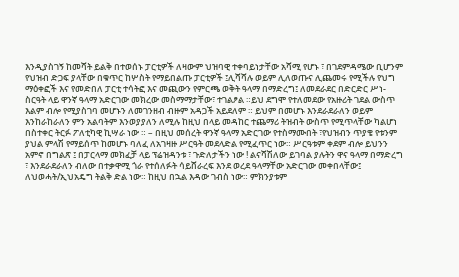እንዲያስገኝ ከመሻት ይልቅ በተወሰኑ ፓርቲዎች ለዛውም ህዝባዊ ተቀባይነታቸው አሻሚ የሆኑ ፣ በገደምዳሜው ቢሆንም የህዝብ ድጋፍ ያላቸው በቁጥር ከሦስት የማይበልጡ ፓርቲዎች ፤ሊሻሻሉ ወይም ሊለወጡና ሊጨመሩ የሚችሉ የህግ ማዕቀፎች እና የመድበለ ፓርቲ ተሳትፎ እና መጪውን የምርጫ ወቅት ዓላማ በማድረግ፤ ለመደራደር በድርድር ሥነ-ስርዓት ላይ ዋንኛ ዓላማ አድርገው መክረው መስማማታቸው፣ ተገልፆል ።ይህ ደግሞ የተለመደው የአዙሪት ገደል ውስጥ እልም ብሎ የሚያስገባ መሆኑን ለመገንዘብ ብዙም አዳጋች አይደለም ። ይህም በመሆኑ እንደራደራለን ወይም እንከራከራለን ምን አልባትም እንወያያለን ለሚሉ ከዚህ በላይ መዳከር ተጨማሪ ትዝብት ውስጥ የሚጥላቸው ካልሆነ በስተቀር ትርፉ ፖለቲካዊ ኪሣራ ነው ። – በዚህ መሰረት ዋንኛ ዓላማ አድርገው የተስማሙበት ፣የህዝብን ጥያቄ የቱንም ያህል ምላሽ የማይሰጥ ከመሆኑ ባለፈ ለአገዛዙ ሥርዓት መደላድል የሚፈጥር ነው። ሥርዓቱም ቀደም ብሎ ይህንን አምኖ በግልጽ ፤ በፓርላማ መክፈቻ ላይ ፕሬዝዳንቱ ፣ ጉድለታችን ነው ! ልናሻሽለው ይገባል ያሉትን ዋና ዓላማ በማድረግ ፣ እንደራደራለን ብለው በተቃዋሚ ጎራ የተሰለፉት ሳይሸራረፍ እንደ ወረደ ዓላማቸው አድርገው መቀበላቸው፤ ለህወሓት/ኢህአዴግ ትልቅ ድል ነው። ከዚህ በኋል እዳው ገብስ ነው። ምክንያቱም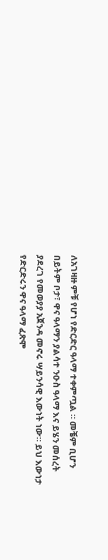ለአገዛዙ ምቹ የሆነ የድርድር ዓላማ ተቀምጧል ። መቼም ቢሆን በይትም ቦታ፣ ዋና ዓላማን ያልሳተ ንዑስ ዓላማ እና ይሄን መሰረት ያደረገ የመወያያ አጀንዳ መኖሩ ሣይንሳዊ እውነት ነው። ይህ እውነታ የድርድሩን ዋና ዓላማ ፈጽሞ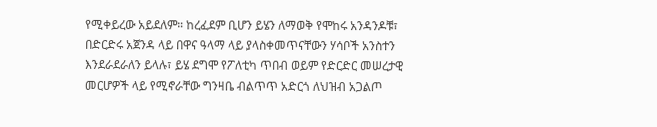የሚቀይረው አይደለም። ከረፈደም ቢሆን ይሄን ለማወቅ የሞከሩ አንዳንዶቹ፣ በድርድሩ አጀንዳ ላይ በዋና ዓላማ ላይ ያላስቀመጥናቸውን ሃሳቦች አንስተን እንደራደራለን ይላሉ፣ ይሄ ደግሞ የፖለቲካ ጥበብ ወይም የድርድር መሠረታዊ መርሆዎች ላይ የሚኖራቸው ግንዛቤ ብልጥጥ አድርጎ ለህዝብ አጋልጦ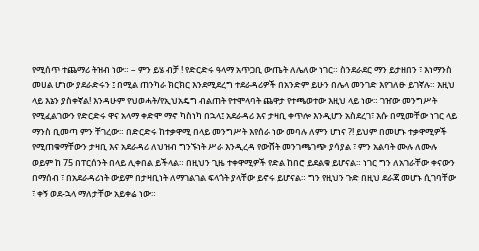የሚሰጥ ተጨማሪ ትዝብ ነው። – ምን ይሄ ብቻ ! የድርድሩ ዓላማ አጥጋቢ ውጤት ለሌለው ነገር። ስንደራደር ማን ይታዘበን ፣ እነማንስ መሀል ሆነው ያደራድሩን ፤ በሚል ጠንካራ ክርክር እንደሚደረግ ተደራዳሪዎች በአንድም ይሁን በሌላ መንገድ እየገለፁ ይገኛሉ። እዚህ ላይ እኔን ያስቀኛል! እንዳሁም የህወሓት/የኢህአዴግ ብልጠት የተሞላባት ጨዋታ የተጫወተው እዚህ ላይ ነው። ገዠው መንግሥት የሚፈልገውን የድርድሩ ዋና አላማ ቀድሞ ማኖ ካስነካ በኋላ፤ አደራዳሪ እና ታዛቢ ቀጥሎ እንዲሆን አስደረገ፣ እሱ በሚመቸው ነገር ላይ ማንስ ቢመጣ ምን ቸገረው። በድርድሩ ከተቃዋሚ በላይ መንግሥት እየሰራ ነው መባሉ ለምን ሆነና ?! ይህም በመሆኑ ተቃዋሚዎች የሚጠቁማቸውን ታዛቢ እና አደራዳሪ ለህዝብ ግንኙነት ሥራ እንዲረዳ የውሸት መንገጫገጭ ያሳያል ፣ ምን አልባት ሙሉ ለሙሉ ወይም ከ 75 በፐርሰንት በላይ ሊቀበል ይችላል። በዚህን ጊዜ ተቀዋሚዎች የድል ከበሮ ይደልቁ ይሆናል። ነገር ግን ለአገራቸው ቀናውን በማሰብ ፣ በአደራዳሪነት ውይም በታዛቢነት ለማገልገል ፍላጎት ያላቸው ይኖሩ ይሆናል። ግን የዚህን ጉድ በዚህ ደራጃ መሆኑ ሲገባቸው ፣ ቀኝ ወደ-ኋላ ማለታቸው አይቀሬ ነው።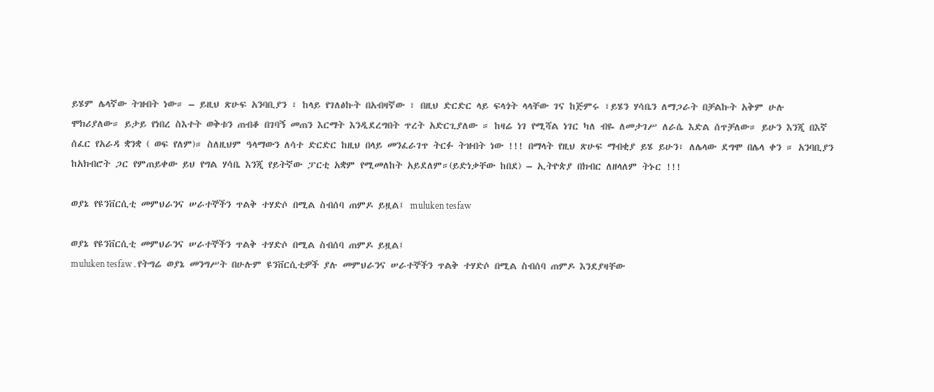ይሄም ሌላኛው ትዝብት ነው። – ይዚህ ጽሁፍ አንባቢያን ፣ ከላይ የገለፅኩት በአብዛኛው ፣ በዚህ ድርድር ላይ ፍላጎት ላላቸው ገና ከጅምሩ ፣ይሄን ሃሳቤን ለማጋራት በቻልኩት አቅም ሁሉ ሞክሪያለው። ይታይ የነበረ ስእተት ወቅቱን ጠብቆ በገባኝ መጠን እርማት እንዲደረግበት ጥረት አድርጊያለው ። ከዛሬ ነገ የሚሻል ነገር ካለ ብዬ ለመታገሥ ለራሴ እድል ሰጥቻለው። ይሁን እንጂ በእኛ ሰፈር የአራዳ ቋንቋ ( ወፍ የለም)። ስለዚህም ዓላማውን ለሳተ ድርድር ከዚህ በላይ መንፈራገጥ ትርፉ ትዝብት ነው !!! በማላት የዚህ ጽሁፍ ማብቂያ ይሄ ይሁን፣ ለሌላው ደግሞ በሌላ ቀን ። አንባቢያን ከአክብሮት ጋር የምጠይቀው ይህ የግል ሃሳቤ እንጂ የይትኛው ፓርቲ አቋም የሚመለከት አይደለም።(ይድነቃቸው ከበደ) – ኢትዮጵያ በክብር ለዘላለም ትኑር !!!

ወያኔ የዩንቨርሲቲ መምህራንና ሠራተኞችን ጥልቅ ተሃድሶ በሚል ስብሰባ ጠምዶ ይዟል፤ muluken tesfaw

ወያኔ የዩንቨርሲቲ መምህራንና ሠራተኞችን ጥልቅ ተሃድሶ በሚል ስብሰባ ጠምዶ ይዟል፤
muluken tesfaw . የትግሬ ወያኔ መንግሥት በሁሉም ዩንቨርሲቲዎች ያሉ መምህራንና ሠራተኞችን ጥልቅ ተሃድሶ በሚል ስብሰባ ጠምዶ እንደያዛቸው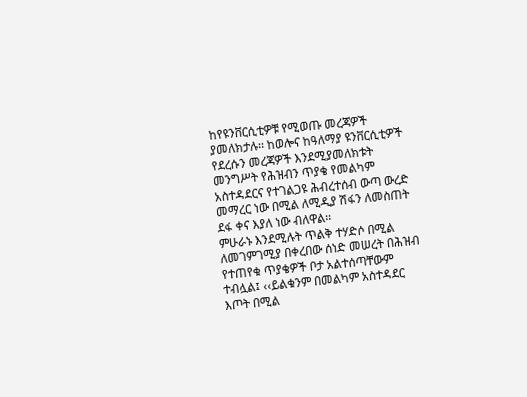ከየዩንቨርሲቲዎቹ የሚወጡ መረጃዎች ያመለክታሉ፡፡ ከወሎና ከዓለማያ ዩንቨርሲቲዎች የደረሱን መረጃዎች እንደሚያመለክቱት መንግሥት የሕዝብን ጥያቄ የመልካም አስተዳደርና የተገልጋዩ ሕብረተሰብ ውጣ ውረድ መማረር ነው በሚል ለሚዲያ ሽፋን ለመስጠት ደፋ ቀና እያለ ነው ብለዋል፡፡
ምሁራኑ እንደሚሉት ጥልቅ ተሃድሶ በሚል ለመገምገሚያ በቀረበው ሰነድ መሠረት በሕዝብ የተጠየቁ ጥያቄዎች ቦታ አልተሰጣቸውም ተብሏል፤ ‹‹ይልቁንም በመልካም አስተዳደር እጦት በሚል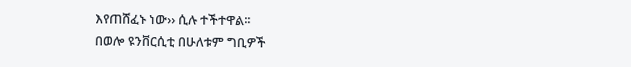እየጠሸፈኑ ነው›› ሲሉ ተችተዋል፡፡
በወሎ ዩንቨርሲቲ በሁለቱም ግቢዎች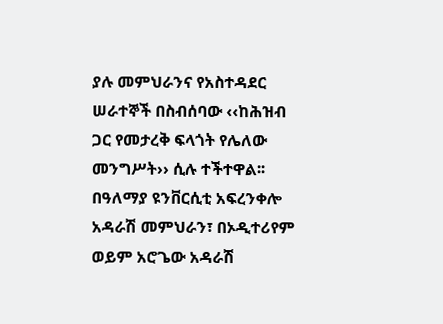ያሉ መምህራንና የአስተዳደር ሠራተኞች በስብሰባው ‹‹ከሕዝብ ጋር የመታረቅ ፍላጎት የሌለው መንግሥት›› ሲሉ ተችተዋል፡፡ በዓለማያ ዩንቨርሲቲ አፍረንቀሎ አዳራሽ መምህራን፣ በኦዲተሪየም ወይም አሮጌው አዳራሽ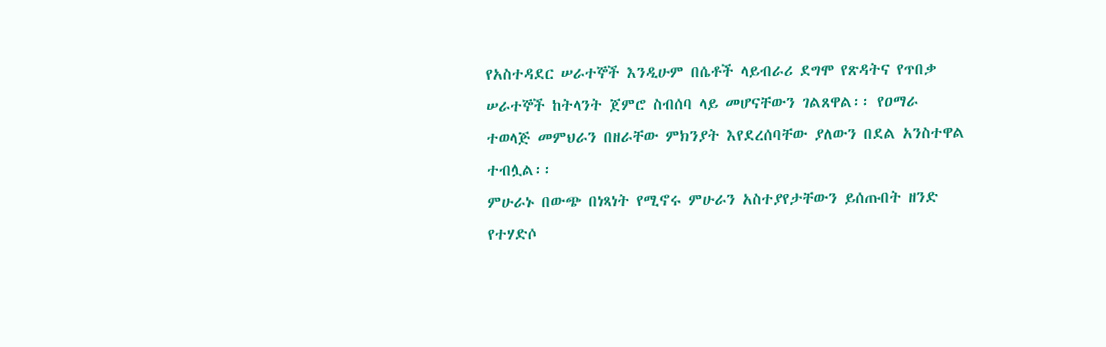የአስተዳደር ሠራተኞች እንዲሁም በሴቶች ላይብራሪ ደግሞ የጽዳትና የጥበቃ ሠራተኞች ከትላንት ጀምሮ ስብሰባ ላይ መሆናቸውን ገልጸዋል፡፡ የዐማራ ተወላጅ መምህራን በዘራቸው ምክንያት እየደረሰባቸው ያለውን በደል አንስተዋል ተብሏል፡፡
ምሁራኑ በውጭ በነጻነት የሚኖሩ ምሁራን አስተያየታቸውን ይሰጡበት ዘንድ የተሃድሶ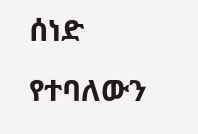ሰነድ የተባለውን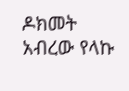ዶክመት አብረው የላኩ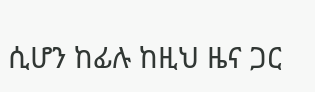ሲሆን ከፊሉ ከዚህ ዜና ጋር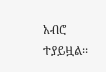አብሮ ተያይዟል፡፡